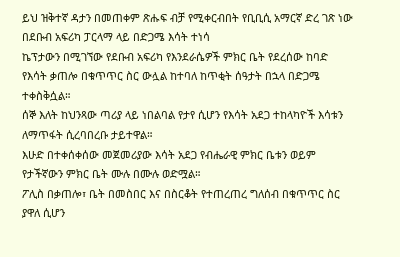ይህ ዝቅተኛ ዳታን በመጠቀም ጽሑፍ ብቻ የሚቀርብበት የቢቢሲ አማርኛ ድረ ገጽ ነው
በደቡብ አፍሪካ ፓርላማ ላይ በድጋሜ እሳት ተነሳ
ኬፕታውን በሚገኘው የደቡብ አፍሪካ የእንደራሴዎች ምክር ቤት የደረሰው ከባድ የእሳት ቃጠሎ በቁጥጥር ስር ውሏል ከተባለ ከጥቂት ሰዓታት በኋላ በድጋሜ ተቀስቅሷል።
ሰኞ እለት ከህንጻው ጣሪያ ላይ ነበልባል የታየ ሲሆን የእሳት አደጋ ተከላካዮች እሳቱን ለማጥፋት ሲረባበረቡ ታይተዋል።
እሁድ በተቀሰቀሰው መጀመሪያው እሳት አደጋ የብሔራዊ ምክር ቤቱን ወይም የታችኛውን ምክር ቤት ሙሉ በሙሉ ወድሟል።
ፖሊስ በቃጠሎ፣ ቤት በመስበር እና በስርቆት የተጠረጠረ ግለሰብ በቁጥጥር ስር ያዋለ ሲሆን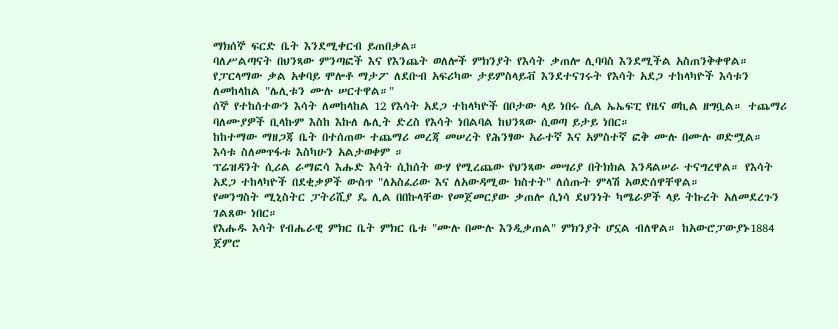ማክሰኞ ፍርድ ቤት እንደሚቀርብ ይጠበቃል።
ባለሥልጣናት በህንጻው ምንጣፎች እና የእንጨት ወለሎች ምክንያት የእሳት ቃጠሎ ሊባባስ እንደሚችል አስጠንቅቀዋል። የፓርላማው ቃል አቀባይ ሞሎቶ ማታፖ ለደቡብ አፍሪካው ታይምስላይቭ እንደተናገሩት የእሳት አደጋ ተከላካዮች እሳቱን ለመከላከል "ሌሊቱን ሙሉ ሠርተዋል።"
ሰኞ የተከሰተውን እሳት ለመከላከል 12 የእሳት አደጋ ተከላካዮች በቦታው ላይ ነበሩ ሲል ኤኤፍፒ የዜና ወኪል ዘግቧል። ተጨማሪ ባለሙያዎች ቢላኩም እስከ እኩለ ሌሊት ድረስ የእሳት ነበልባል ከህንጻው ሲወጣ ይታይ ነበር።
ከከተማው ማዘጋጃ ቤት በተሰጠው ተጨማሪ መረጃ መሠረት የሕንፃው አራተኛ እና አምስተኛ ፎቅ ሙሉ በሙሉ ወድሟል። እሳቱ ስለመጥፋቱ እስካሁን አልታወቀም ።
ፕሬዝዳንት ሲሪል ራማፎሳ እሑድ እሳት ሲከሰት ውሃ የሚረጨው የህንጻው መሣሪያ በትክክል እንዳልሠራ ተናግረዋል። የእሳት አደጋ ተከላካዮች በደቂቃዎች ውስጥ "ለአስፈሪው እና ለአውዳሚው ክስተት" ለሰጡት ምላሽ አወድሰዋቸዋል።
የመንግስት ሚኒስትር ፓትሪሺያ ዴ ሊል በበኩላቸው የመጀመርያው ቃጠሎ ሲነሳ ደህንነት ካሜራዎች ላይ ትኩረት አለመደረጉን ገልጸው ነበር።
የእሑዱ እሳት የብሔራዊ ምክር ቤት ምክር ቤቱ "ሙሉ በሙሉ እንዲቃጠል" ምክንያት ሆኗል ብለዋል። ከአውሮፓውያኑ1884 ጀምሮ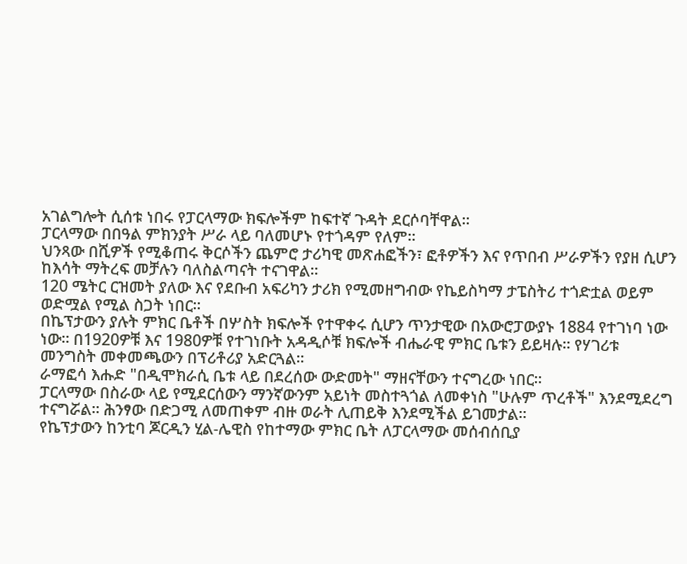አገልግሎት ሲሰቱ ነበሩ የፓርላማው ክፍሎችም ከፍተኛ ጉዳት ደርሶባቸዋል።
ፓርላማው በበዓል ምክንያት ሥራ ላይ ባለመሆኑ የተጎዳም የለም።
ህንጻው በሺዎች የሚቆጠሩ ቅርሶችን ጨምሮ ታሪካዊ መጽሐፎችን፣ ፎቶዎችን እና የጥበብ ሥራዎችን የያዘ ሲሆን ከእሳት ማትረፍ መቻሉን ባለስልጣናት ተናገዋል።
120 ሜትር ርዝመት ያለው እና የደቡብ አፍሪካን ታሪክ የሚመዘግብው የኬይስካማ ታፔስትሪ ተጎድቷል ወይም ወድሟል የሚል ስጋት ነበር።
በኬፕታውን ያሉት ምክር ቤቶች በሦስት ክፍሎች የተዋቀሩ ሲሆን ጥንታዊው በአውሮፓውያኑ 1884 የተገነባ ነው ነው። በ1920ዎቹ እና 1980ዎቹ የተገነቡት አዳዲሶቹ ክፍሎች ብሔራዊ ምክር ቤቱን ይይዛሉ። የሃገሪቱ መንግስት መቀመጫውን በፕሪቶሪያ አድርጓል።
ራማፎሳ እሑድ "በዲሞክራሲ ቤቱ ላይ በደረሰው ውድመት" ማዘናቸውን ተናግረው ነበር።
ፓርላማው በስራው ላይ የሚደርሰውን ማንኛውንም አይነት መስተጓጎል ለመቀነስ "ሁሉም ጥረቶች" እንደሚደረግ ተናግሯል። ሕንፃው በድጋሚ ለመጠቀም ብዙ ወራት ሊጠይቅ እንደሚችል ይገመታል።
የኬፕታውን ከንቲባ ጆርዲን ሂል-ሌዊስ የከተማው ምክር ቤት ለፓርላማው መሰብሰቢያ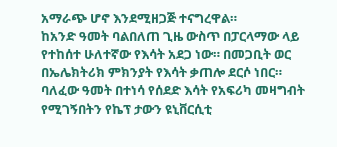አማራጭ ሆኖ እንደሚዘጋጅ ተናግረዋል።
ከአንድ ዓመት ባልበለጠ ጊዜ ውስጥ በፓርላማው ላይ የተከሰተ ሁለተኛው የእሳት አደጋ ነው። በመጋቢት ወር በኤሌክትሪክ ምክንያት የእሳት ቃጠሎ ደርሶ ነበር።
ባለፈው ዓመት በተነሳ የሰደድ እሳት የአፍሪካ መዛግብት የሚገኝበትን የኬፕ ታውን ዩኒቨርሲቲ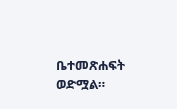ቤተመጽሐፍት ወድሟል።